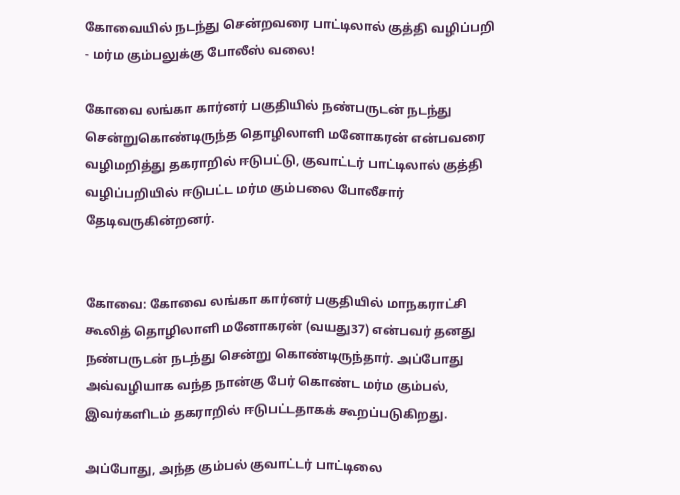கோவையில் நடந்து சென்றவரை பாட்டிலால் குத்தி வழிப்பறி - மர்ம கும்பலுக்கு போலீஸ் வலை!

கோவை லங்கா கார்னர் பகுதியில் நண்பருடன் நடந்து சென்றுகொண்டிருந்த தொழிலாளி மனோகரன் என்பவரை வழிமறித்து தகராறில் ஈடுபட்டு, குவாட்டர் பாட்டிலால் குத்தி வழிப்பறியில் ஈடுபட்ட மர்ம கும்பலை போலீசார் தேடிவருகின்றனர்.


கோவை: கோவை லங்கா கார்னர் பகுதியில் மாநகராட்சி கூலித் தொழிலாளி மனோகரன் (வயது37) என்பவர் தனது நண்பருடன் நடந்து சென்று கொண்டிருந்தார். அப்போது அவ்வழியாக வந்த நான்கு பேர் கொண்ட மர்ம கும்பல், இவர்களிடம் தகராறில் ஈடுபட்டதாகக் கூறப்படுகிறது.

அப்போது, அந்த கும்பல் குவாட்டர் பாட்டிலை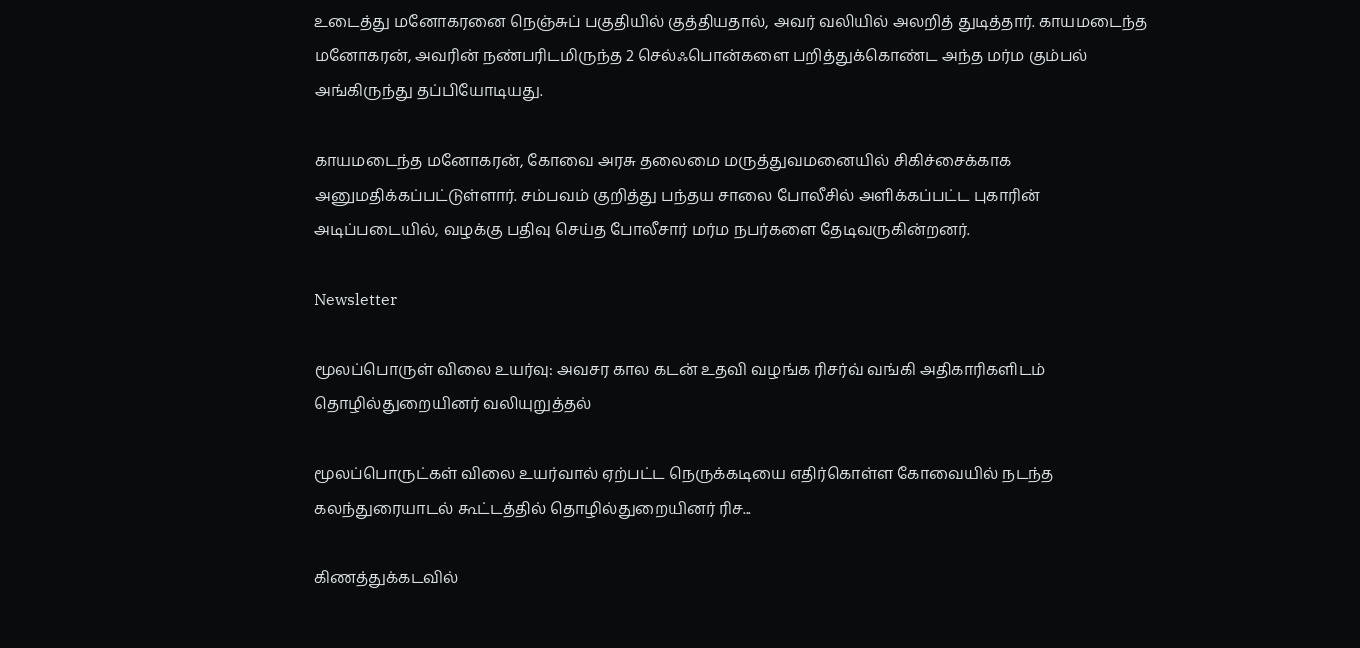உடைத்து மனோகரனை நெஞ்சுப் பகுதியில் குத்தியதால், அவர் வலியில் அலறித் துடித்தார். காயமடைந்த மனோகரன், அவரின் நண்பரிடமிருந்த 2 செல்ஃபொன்களை பறித்துக்கொண்ட அந்த மர்ம கும்பல் அங்கிருந்து தப்பியோடியது.

காயமடைந்த மனோகரன், கோவை அரசு தலைமை மருத்துவமனையில் சிகிச்சைக்காக அனுமதிக்கப்பட்டுள்ளார். சம்பவம் குறித்து பந்தய சாலை போலீசில் அளிக்கப்பட்ட புகாரின் அடிப்படையில், வழக்கு பதிவு செய்த போலீசார் மர்ம நபர்களை தேடிவருகின்றனர்.

Newsletter

மூலப்பொருள் விலை உயர்வு: அவசர கால கடன் உதவி வழங்க ரிசர்வ் வங்கி அதிகாரிகளிடம் தொழில்துறையினர் வலியுறுத்தல்

மூலப்பொருட்கள் விலை உயர்வால் ஏற்பட்ட நெருக்கடியை எதிர்கொள்ள கோவையில் நடந்த கலந்துரையாடல் கூட்டத்தில் தொழில்துறையினர் ரிச...

கிணத்துக்கடவில்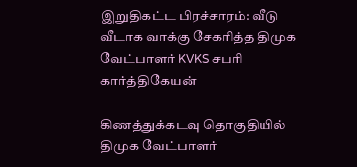இறுதிகட்ட பிரச்சாரம்: வீடு வீடாக வாக்கு சேகரித்த திமுக வேட்பாளர் KVKS சபரி கார்த்திகேயன்

கிணத்துக்கடவு தொகுதியில் திமுக வேட்பாளர்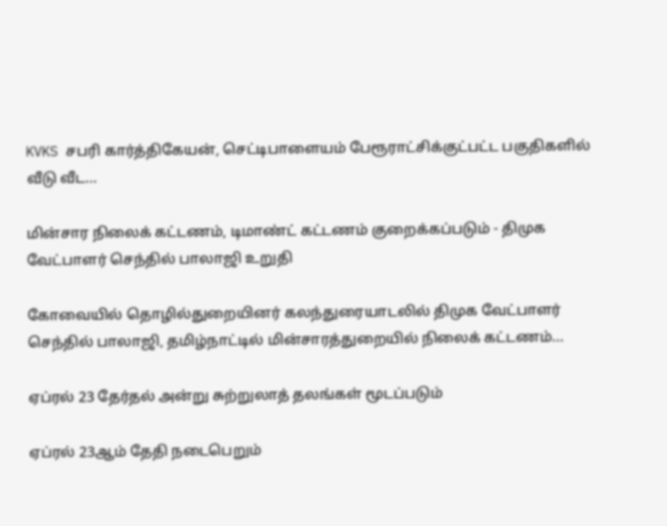KVKS சபரி கார்த்திகேயன், செட்டிபாளையம் பேரூராட்சிக்குட்பட்ட பகுதிகளில் வீடு வீட...

மின்சார நிலைக் கட்டணம், டிமாண்ட் கட்டணம் குறைக்கப்படும் - திமுக வேட்பாளர் செந்தில் பாலாஜி உறுதி

கோவையில் தொழில்துறையினர் கலந்துரையாடலில் திமுக வேட்பாளர் செந்தில் பாலாஜி, தமிழ்நாட்டில் மின்சாரத்துறையில் நிலைக் கட்டணம்...

ஏப்ரல் 23 தேர்தல் அன்று சுற்றுலாத் தலங்கள் மூடப்படும்

ஏப்ரல் 23ஆம் தேதி நடைபெறும்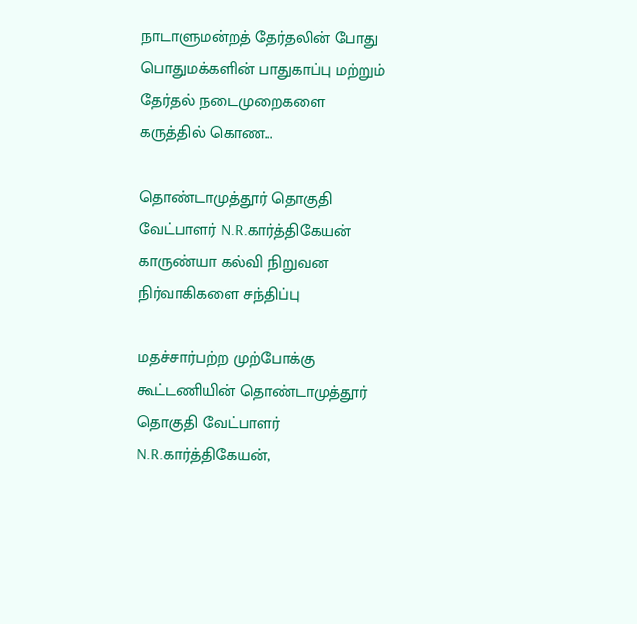நாடாளுமன்றத் தேர்தலின் போது பொதுமக்களின் பாதுகாப்பு மற்றும் தேர்தல் நடைமுறைகளை கருத்தில் கொண...

தொண்டாமுத்தூர் தொகுதி வேட்பாளர் N.R.கார்த்திகேயன் காருண்யா கல்வி நிறுவன நிர்வாகிகளை சந்திப்பு

மதச்சார்பற்ற முற்போக்கு கூட்டணியின் தொண்டாமுத்தூர் தொகுதி வேட்பாளர் N.R.கார்த்திகேயன்,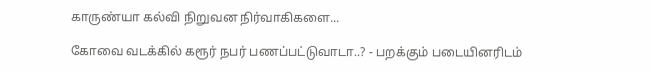காருண்யா கல்வி நிறுவன நிர்வாகிகளை...

கோவை வடக்கில் கரூர் நபர் பணப்பட்டுவாடா..? - பறக்கும் படையினரிடம்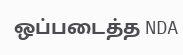ஒப்படைத்த NDA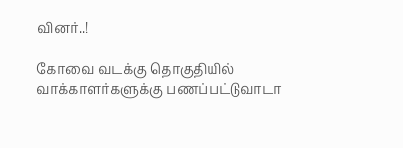வினர்..!

கோவை வடக்கு தொகுதியில் வாக்காளர்களுக்கு பணப்பட்டுவாடா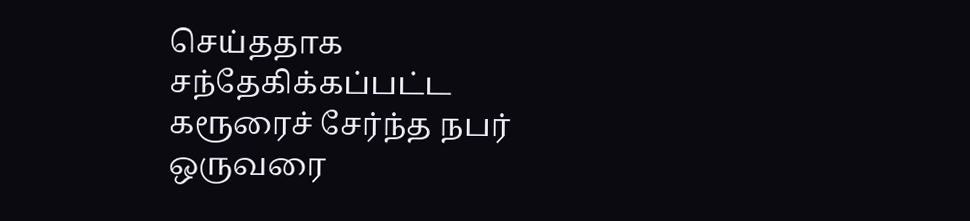செய்ததாக சந்தேகிக்கப்பட்ட கரூரைச் சேர்ந்த நபர் ஒருவரை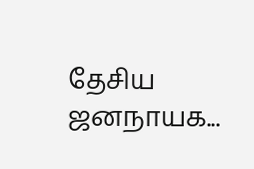தேசிய ஜனநாயக...